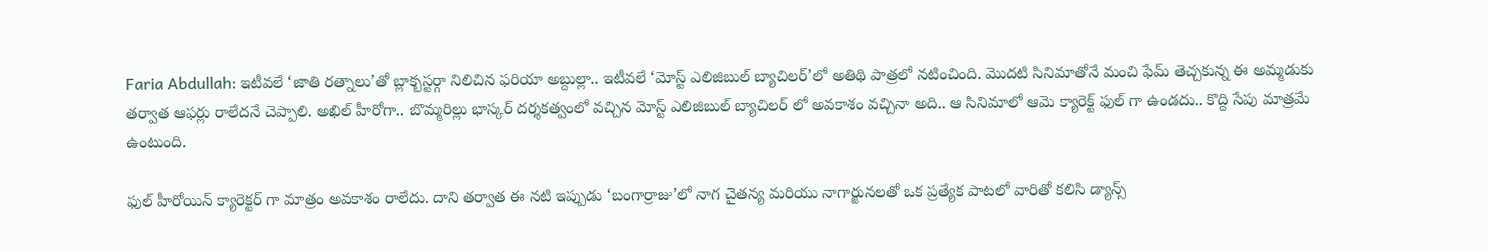Faria Abdullah: ఇటీవలే ‘జాతి రత్నాలు’తో బ్లాక్బస్టర్గా నిలిచిన ఫరియా అబ్దుల్లా.. ఇటీవలే ‘మోస్ట్ ఎలిజిబుల్ బ్యాచిలర్’లో అతిథి పాత్రలో నటించింది. మొదటి సినిమాతోనే మంచి ఫేమ్ తెచ్చకున్న ఈ అమ్మడుకు తర్వాత ఆఫర్లు రాలేదనే చెప్పాలి. అఖిల్ హీరోగా.. బొమ్మరిల్లు భాస్కర్ దర్శకత్వంలో వచ్చిన మోస్ట్ ఎలిజిబుల్ బ్యాచిలర్ లో అవకాశం వచ్చినా అది.. ఆ సినిమాలో ఆమె క్యారెక్ట్ ఫుల్ గా ఉండదు.. కొద్ది సేపు మాత్రమే ఉంటుంది.

ఫుల్ హీరోయిన్ క్యారెక్టర్ గా మాత్రం అవకాశం రాలేదు. దాని తర్వాత ఈ నటి ఇప్పుడు ‘బంగార్రాజు’లో నాగ చైతన్య మరియు నాగార్జునలతో ఒక ప్రత్యేక పాటలో వారితో కలిసి డ్యాన్స్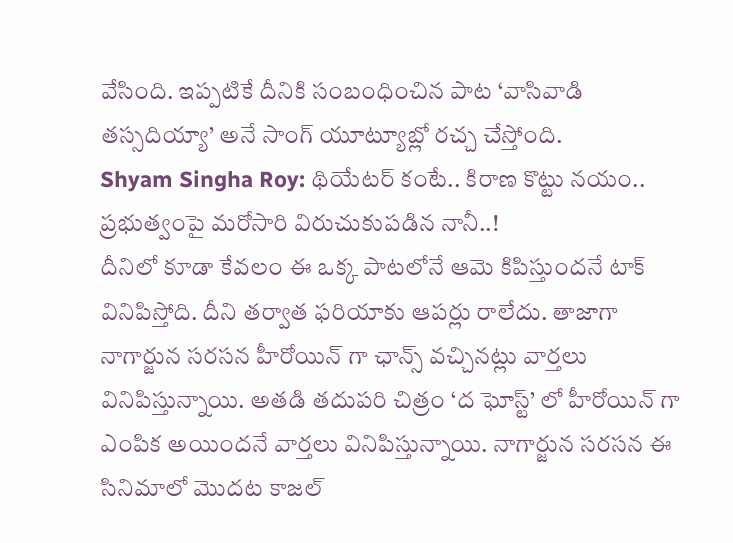వేసింది. ఇప్పటికే దీనికి సంబంధించిన పాట ‘వాసివాడి తస్సదియ్యా’ అనే సాంగ్ యూట్యూబ్లో రచ్చ చేస్తోంది.
Shyam Singha Roy: థియేటర్ కంటే.. కిరాణ కొట్టు నయం.. ప్రభుత్వంపై మరోసారి విరుచుకుపడిన నానీ..!
దీనిలో కూడా కేవలం ఈ ఒక్క పాటలోనే ఆమె కిపిస్తుందనే టాక్ వినిపిస్తోది. దీని తర్వాత ఫరియాకు ఆపర్లు రాలేదు. తాజాగా నాగార్జున సరసన హీరోయిన్ గా ఛాన్స్ వచ్చినట్లు వార్తలు వినిపిస్తున్నాయి. అతడి తదుపరి చిత్రం ‘ద ఘోస్ట్’ లో హీరోయిన్ గా ఎంపిక అయిందనే వార్తలు వినిపిస్తున్నాయి. నాగార్జున సరసన ఈ సినిమాలో మొదట కాజల్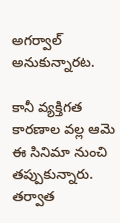అగర్వాల్ అనుకున్నారట.

కానీ వ్యక్తిగత కారణాల వల్ల ఆమె ఈ సినిమా నుంచి తప్పుకున్నారు. తర్వాత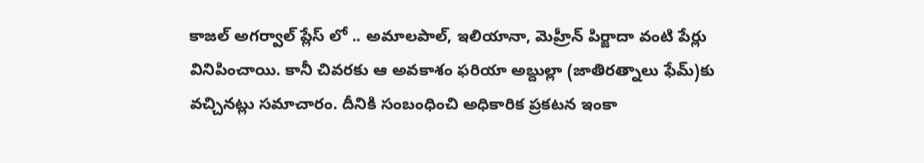కాజల్ అగర్వాల్ ప్లేస్ లో .. అమాలపాల్, ఇలియానా, మెహ్రీన్ పిర్జాదా వంటి పేర్లు వినిపించాయి. కానీ చివరకు ఆ అవకాశం ఫరియా అబ్దుల్లా (జాతిరత్నాలు ఫేమ్)కు వచ్చినట్లు సమాచారం. దీనికి సంబంధించి అధికారిక ప్రకటన ఇంకా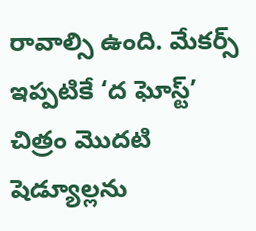రావాల్సి ఉంది. మేకర్స్ ఇప్పటికే ‘ద ఘోస్ట్’ చిత్రం మొదటి షెడ్యూల్లను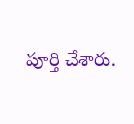పూర్తి చేశారు.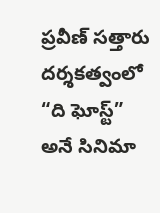ప్రవీణ్ సత్తారు దర్శకత్వంలో “ది ఘోస్ట్” అనే సినిమా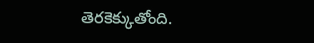తెరకెక్కుతోంది.